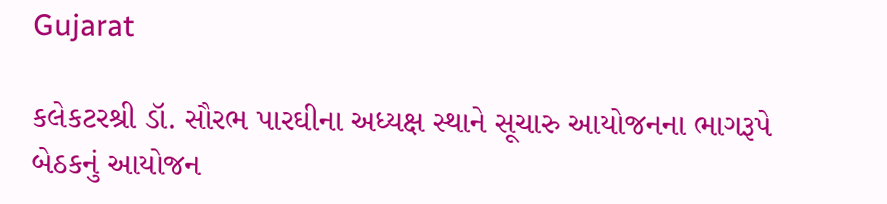Gujarat

કલેકટરશ્રી ડૉ. સૌરભ પારઘીના અધ્યક્ષ સ્થાને સૂચારુ આયોજનના ભાગરૂપે બેઠકનું આયોજન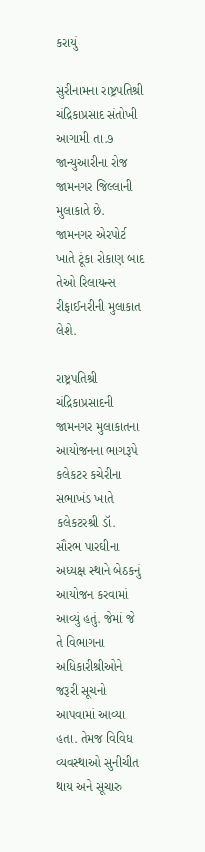કરાયું

સુરીનામના રાષ્ટ્રપતિશ્રી ચંદ્રિકાપ્રસાદ સંતોખી આગામી તા.૭ જાન્યુઆરીના રોજ જામનગર જિલ્લાની મુલાકાતે છે. જામનગર એરપોર્ટ ખાતે ટૂંકા રોકાણ બાદ તેઓ રિલાયન્સ રીફાઈનરીની મુલાકાત લેશે.

રાષ્ટ્રપતિશ્રી ચંદ્રિકાપ્રસાદની જામનગર મુલાકાતના આયોજનના ભાગરૂપે કલેકટર કચેરીના સભાખંડ ખાતે કલેકટરશ્રી ડૉ. સૌરભ પારઘીના અધ્યક્ષ સ્થાને બેઠકનું આયોજન કરવામાં આવ્યું હતું. જેમાં જે તે વિભાગના અધિકારીશ્રીઓને જરૂરી સૂચનો આપવામાં આવ્યા હતા. તેમજ વિવિધ વ્યવસ્થાઓ સુનીચીત થાય અને સૂચારુ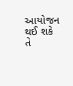આયોજન થઈ શકે તે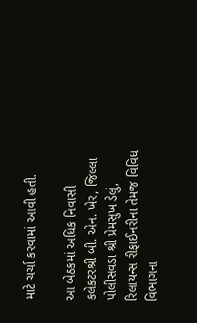માટે ચર્ચા કરવામાં આવી હતી.

આ બેઠકમાં અધિક નિવાસી કલેકટરશ્રી બી. એન. ખેર, જિલ્લા પોલીસવડા શ્રી પ્રેમસુખ ડેલું, રિલાયન્સ રીફાઈનરીના તેમજ વિવિધ વિભાગના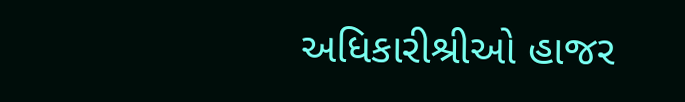અધિકારીશ્રીઓ હાજર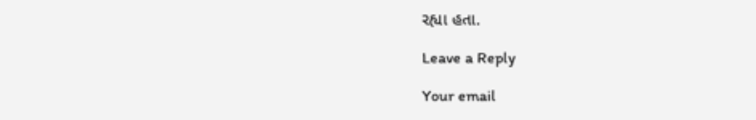રહ્યા હતા.

Leave a Reply

Your email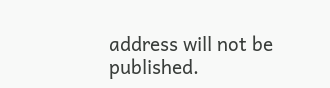address will not be published.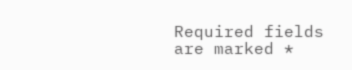Required fields are marked *